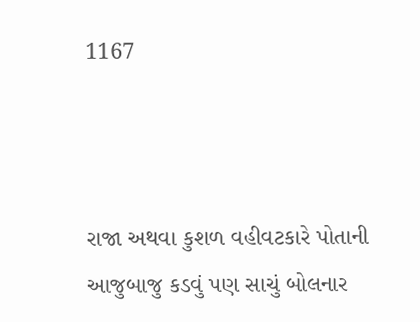1167



રાજા અથવા કુશળ વહીવટકારે પોતાની આજુબાજુ કડવું પણ સાચું બોલનાર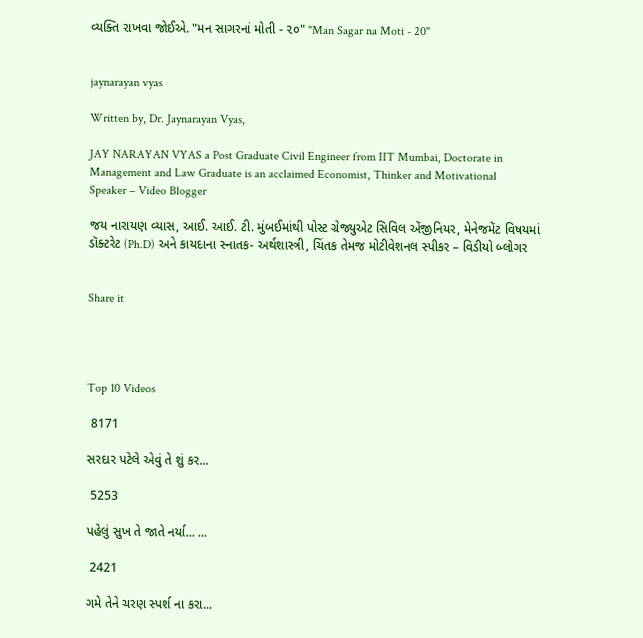વ્યક્તિ રાખવા જોઈએ. "મન સાગરનાં મોતી - ૨૦" "Man Sagar na Moti - 20"


jaynarayan vyas

Written by, Dr. Jaynarayan Vyas,

JAY NARAYAN VYAS a Post Graduate Civil Engineer from IIT Mumbai, Doctorate in Management and Law Graduate is an acclaimed Economist, Thinker and Motivational Speaker – Video Blogger

જય નારાયણ વ્યાસ, આઈ. આઈ. ટી. મુંબઈમાંથી પોસ્ટ ગ્રેજ્યુએટ સિવિલ એંજીનિયર, મેનેજમેંટ વિષયમાં ડૉક્ટરેટ (Ph.D) અને કાયદાના સ્નાતક- અર્થશાસ્ત્રી, ચિંતક તેમજ મોટીવેશનલ સ્પીકર – વિડીયો બ્લોગર


Share it




Top 10 Videos

 8171

સરદાર પટેલે એવું તે શું કર...

 5253

પહેલું સુખ તે જાતે નર્યા... ...

 2421

ગમે તેને ચરણ સ્પર્શ ના કરા...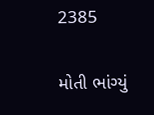2385

મોતી ભાંગ્યું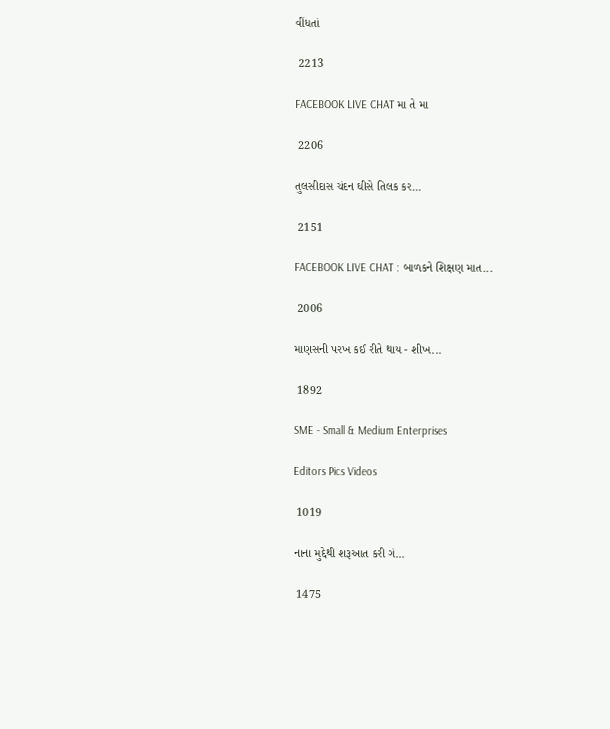વીંધતાં

 2213

FACEBOOK LIVE CHAT મા તે મા

 2206

તુલસીદાસ ચંદન ઘીસે તિલક કર...

 2151

FACEBOOK LIVE CHAT : બાળકને શિક્ષણ માત...

 2006

માણસની પરખ કઈ રીતે થાય - શીખ...

 1892

SME - Small & Medium Enterprises

Editors Pics Videos

 1019

નાના મુદ્દેથી શરૂઆત કરી ગં...

 1475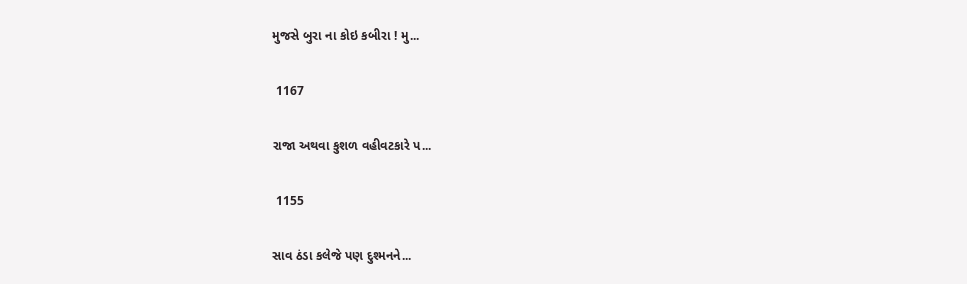મુજસે બુરા ના કોઇ કબીરા ! મુ...

 1167

રાજા અથવા કુશળ વહીવટકારે પ...

 1155

સાવ ઠંડા કલેજે પણ દુશ્મનને...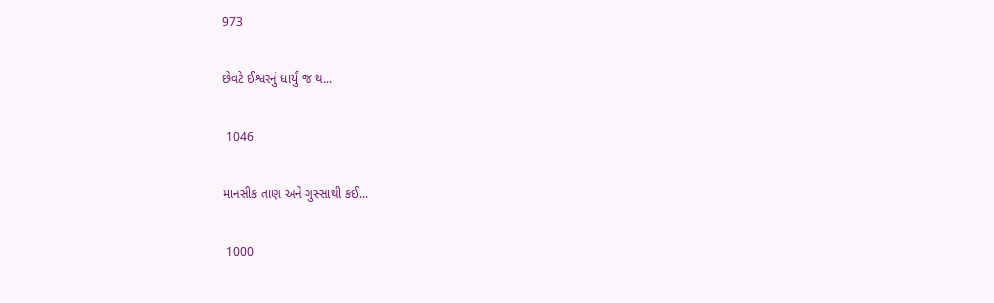973

છેવટે ઈશ્વરનું ધાર્યું જ થ...

 1046

માનસીક તાણ અને ગુસ્સાથી કઈ...

 1000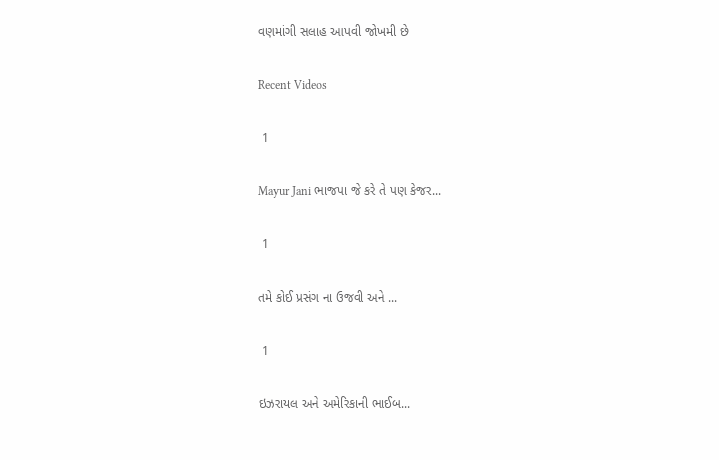વણમાંગી સલાહ આપવી જોખમી છે

Recent Videos

 1

Mayur Jani ભાજપા જે કરે તે પણ કેજર...

 1

તમે કોઈ પ્રસંગ ના ઉજવી અને ...

 1

ઇઝરાયલ અને અમેરિકાની ભાઈબ...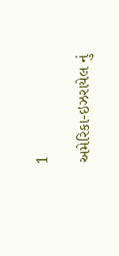1

અમેરિકા-ઇઝરાયેલ નું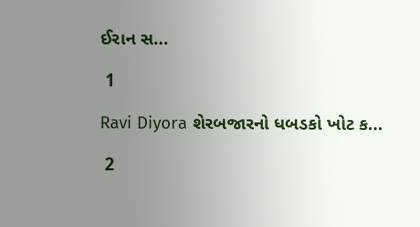ઈરાન સ...

 1

Ravi Diyora શેરબજારનો ધબડકો ખોટ ક...

 2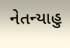નેતન્યાહુ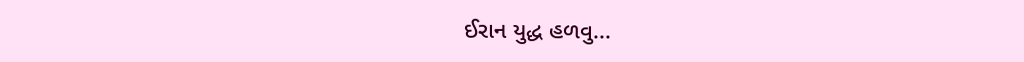ઈરાન યુદ્ધ હળવુ...